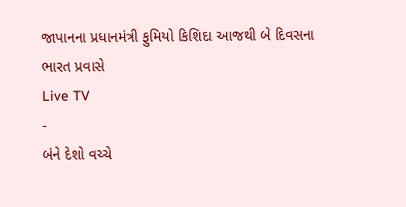જાપાનના પ્રધાનમંત્રી ફુમિયો કિશિદા આજથી બે દિવસના ભારત પ્રવાસે
Live TV
-
બંને દેશો વચ્ચે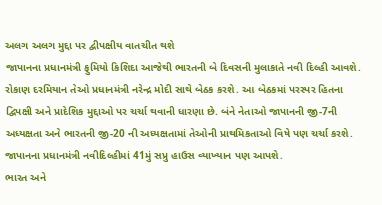અલગ અલગ મુદ્દા પર દ્વીપક્ષીય વાતચીત થશે
જાપાનના પ્રધાનમંત્રી ફુમિયો કિશિદા આજેથી ભારતની બે દિવસની મુલાકાતે નવી દિલ્હી આવશે. રોકાણ દરમિયાન તેઓ પ્રધાનમંત્રી નરેન્દ્ર મોદી સાથે બેઠક કરશે. આ બેઠકમાં પરસ્પર હિતના દ્વિપક્ષી અને પ્રાદેશિક મુદ્દાઓ પર ચર્ચા થવાની ધારણા છે. બંને નેતાઓ જાપાનની જી-7ની અધ્યક્ષતા અને ભારતની જી-20 ની અધ્યક્ષતામાં તેઓની પ્રાથમિકતાઓ વિષે પણ ચર્ચા કરશે. જાપાનના પ્રધાનમંત્રી નવીદિલ્હીમાં 41મું સપ્રુ હાઉસ વ્યાખ્યાન પણ આપશે.
ભારત અને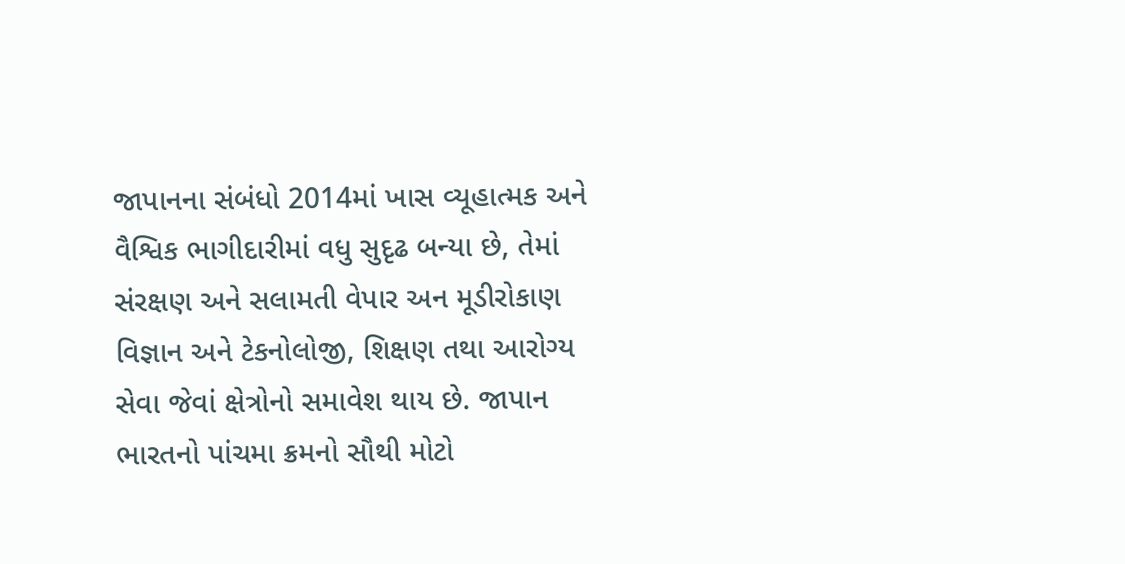જાપાનના સંબંધો 2014માં ખાસ વ્યૂહાત્મક અને વૈશ્વિક ભાગીદારીમાં વધુ સુદૃઢ બન્યા છે, તેમાં સંરક્ષણ અને સલામતી વેપાર અન મૂડીરોકાણ વિજ્ઞાન અને ટેકનોલોજી, શિક્ષણ તથા આરોગ્ય સેવા જેવાં ક્ષેત્રોનો સમાવેશ થાય છે. જાપાન ભારતનો પાંચમા ક્રમનો સૌથી મોટો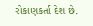રોકાણકર્તા દેશ છે.